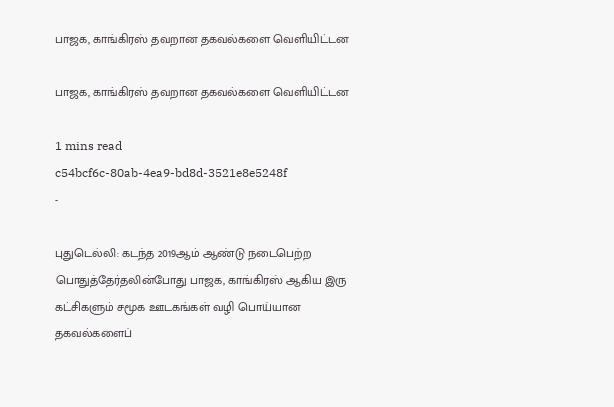பாஜக, காங்கிரஸ் தவறான தகவல்களை வெளியிட்டன

பாஜக, காங்கிரஸ் தவறான தகவல்களை வெளியிட்டன

1 mins read
c54bcf6c-80ab-4ea9-bd8d-3521e8e5248f
-

புதுடெல்லி: கடந்த 2019ஆம் ஆண்டு நடைபெற்ற பொதுத்தேர்தலின்போது பாஜக, காங்கிரஸ் ஆகிய இரு கட்சிகளும் சமூக ஊடகங்கள் வழி பொய்யான தகவல்களைப்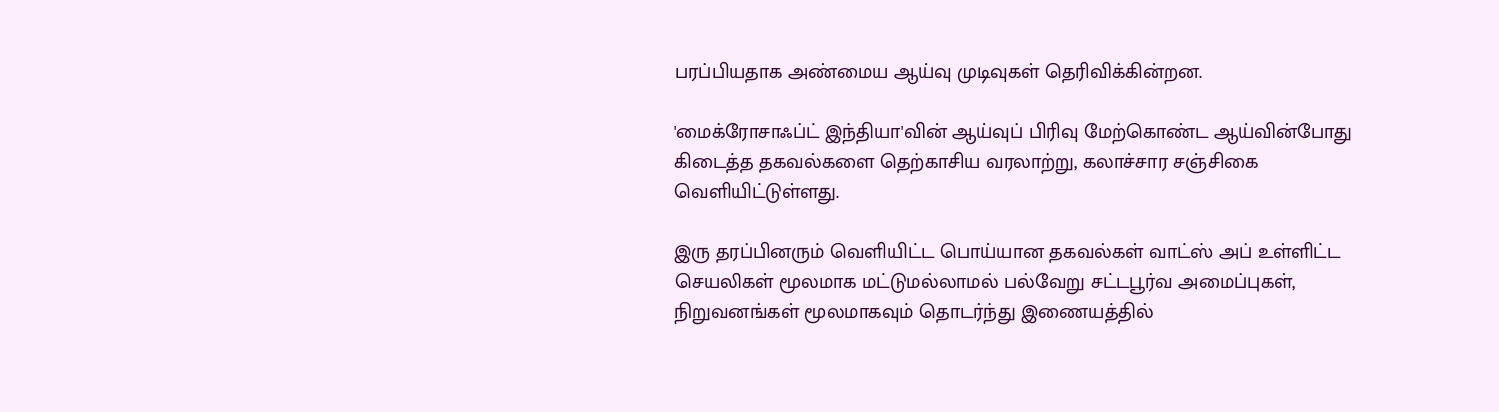பரப்பியதாக அண்மைய ஆய்வு முடிவுகள் தெரிவிக்கின்றன.

'மைக்ரோசாஃப்ட் இந்தியா'வின் ஆய்வுப் பிரிவு மேற்கொண்ட ஆய்வின்போது கிடைத்த தகவல்களை தெற்காசிய வரலாற்று, கலாச்சார சஞ்சிகை வெளியிட்டுள்ளது.

இரு தரப்பினரும் வெளியிட்ட பொய்யான தகவல்கள் வாட்ஸ் அப் உள்ளிட்ட செயலிகள் மூலமாக மட்டுமல்லாமல் பல்வேறு சட்டபூர்வ அமைப்புகள், நிறுவனங்கள் மூலமாகவும் தொடர்ந்து இணையத்தில்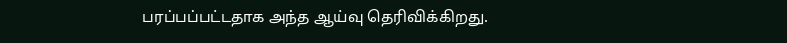பரப்பப்பட்டதாக அந்த ஆய்வு தெரிவிக்கிறது.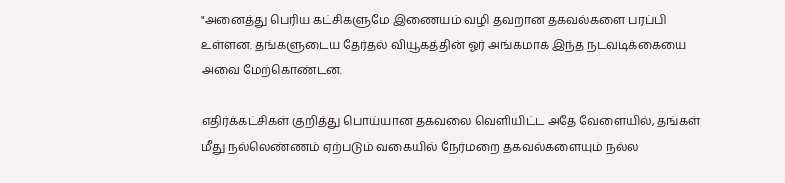"அனைத்து பெரிய கட்சிகளுமே இணையம் வழி தவறான தகவல்களை பரப்பி உள்ளன. தங்களுடைய தேர்தல் வியூகத்தின் ஓர் அங்கமாக இந்த நடவடிக்கையை அவை மேற்கொண்டன.

எதிர்க்கட்சிகள் குறித்து பொய்யான தகவலை வெளியிட்ட அதே வேளையில், தங்கள் மீது நல்லெண்ணம் ஏற்படும் வகையில் நேர்மறை தகவல்களையும் நல்ல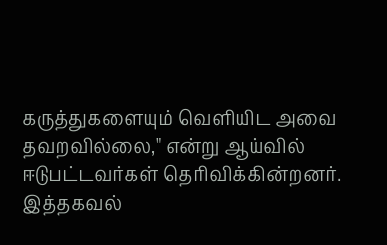கருத்துகளையும் வெளியிட அவை தவறவில்லை," என்று ஆய்வில் ஈடுபட்டவர்கள் தெரிவிக்கின்றனர். இத்தகவல்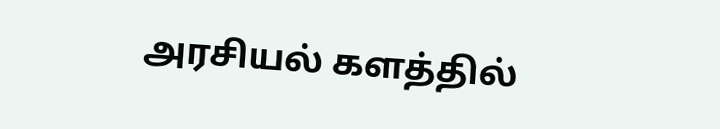அரசியல் களத்தில்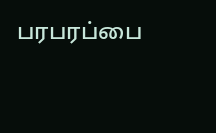பரபரப்பை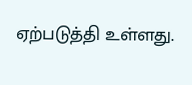ஏற்படுத்தி உள்ளது.